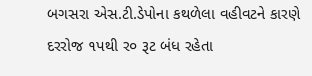બગસરા એસ.ટી.ડેપોના કથળેલા વહીવટને કારણે દરરોજ ૧પથી ર૦ રૂટ બંધ રહેતા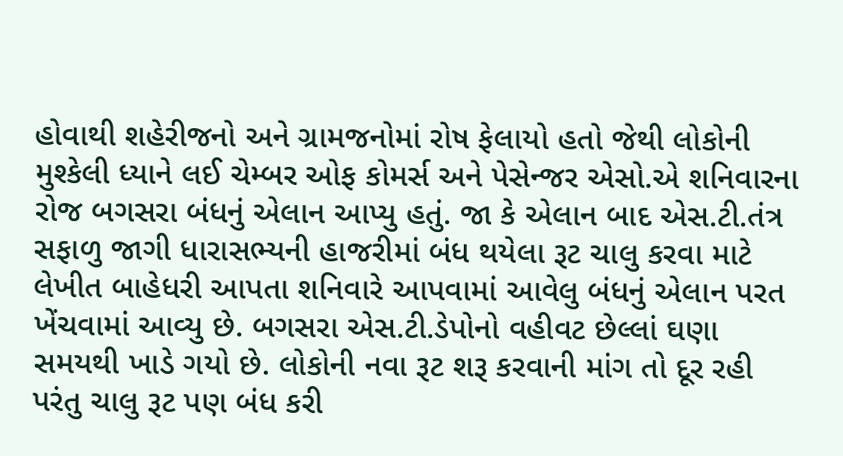હોવાથી શહેરીજનો અને ગ્રામજનોમાં રોષ ફેલાયો હતો જેથી લોકોની મુશ્કેલી ધ્યાને લઈ ચેમ્બર ઓફ કોમર્સ અને પેસેન્જર એસો.એ શનિવારના રોજ બગસરા બંધનું એલાન આપ્યુ હતું. જા કે એલાન બાદ એસ.ટી.તંત્ર સફાળુ જાગી ધારાસભ્યની હાજરીમાં બંધ થયેલા રૂટ ચાલુ કરવા માટે લેખીત બાહેધરી આપતા શનિવારે આપવામાં આવેલુ બંધનું એલાન પરત ખેંચવામાં આવ્યુ છે. બગસરા એસ.ટી.ડેપોનો વહીવટ છેલ્લાં ઘણા સમયથી ખાડે ગયો છે. લોકોની નવા રૂટ શરૂ કરવાની માંગ તો દૂર રહી પરંતુ ચાલુ રૂટ પણ બંધ કરી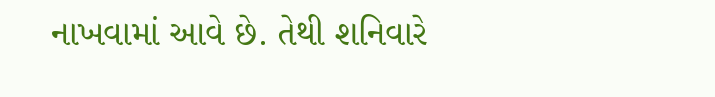નાખવામાં આવે છે. તેથી શનિવારે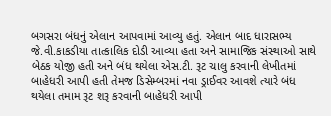બગસરા બંધનું એલાન આપવામાં આવ્યુ હતું. એલાન બાદ ધારાસભ્ય જે.વી.કાકડીયા તાત્કાલિક દોડી આવ્યા હતા અને સામાજિક સંસ્થાઓ સાથે બેઠક યોજી હતી અને બંધ થયેલા એસ.ટી. રૂટ ચાલુ કરવાની લેખીતમાં બાહેધરી આપી હતી તેમજ ડિસેમ્બરમાં નવા ડ્રાઈવર આવશે ત્યારે બંધ થયેલા તમામ રૂટ શરૂ કરવાની બાહેધરી આપી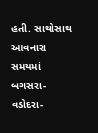હતી. સાથોસાથ આવનારા સમયમાં બગસરા-વડોદરા-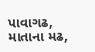પાવાગઢ, માતાના મઢ,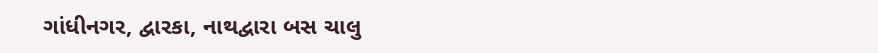ગાંધીનગર, દ્વારકા, નાથદ્વારા બસ ચાલુ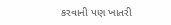કરવાની પણ ખાતરી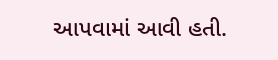આપવામાં આવી હતી.